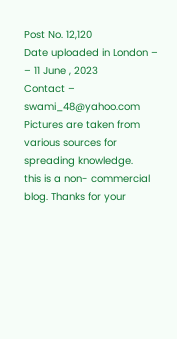Post No. 12,120
Date uploaded in London – – 11 June , 2023
Contact – swami_48@yahoo.com
Pictures are taken from various sources for spreading knowledge.
this is a non- commercial blog. Thanks for your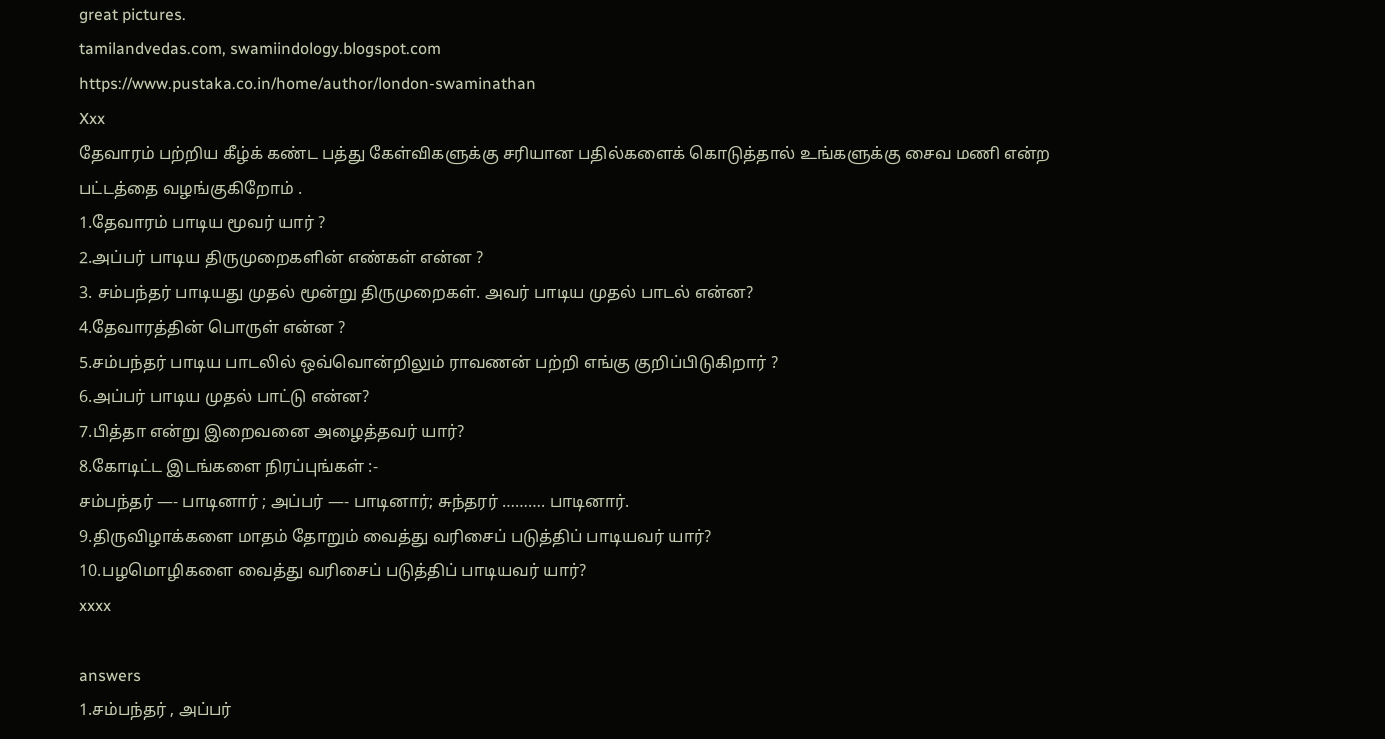great pictures.
tamilandvedas.com, swamiindology.blogspot.com
https://www.pustaka.co.in/home/author/london-swaminathan
Xxx
தேவாரம் பற்றிய கீழ்க் கண்ட பத்து கேள்விகளுக்கு சரியான பதில்களைக் கொடுத்தால் உங்களுக்கு சைவ மணி என்ற பட்டத்தை வழங்குகிறோம் .
1.தேவாரம் பாடிய மூவர் யார் ?
2.அப்பர் பாடிய திருமுறைகளின் எண்கள் என்ன ?
3. சம்பந்தர் பாடியது முதல் மூன்று திருமுறைகள். அவர் பாடிய முதல் பாடல் என்ன?
4.தேவாரத்தின் பொருள் என்ன ?
5.சம்பந்தர் பாடிய பாடலில் ஒவ்வொன்றிலும் ராவணன் பற்றி எங்கு குறிப்பிடுகிறார் ?
6.அப்பர் பாடிய முதல் பாட்டு என்ன?
7.பித்தா என்று இறைவனை அழைத்தவர் யார்?
8.கோடிட்ட இடங்களை நிரப்புங்கள் :-
சம்பந்தர் —- பாடினார் ; அப்பர் —- பாடினார்; சுந்தரர் ………. பாடினார்.
9.திருவிழாக்களை மாதம் தோறும் வைத்து வரிசைப் படுத்திப் பாடியவர் யார்?
10.பழமொழிகளை வைத்து வரிசைப் படுத்திப் பாடியவர் யார்?
xxxx

answers
1.சம்பந்தர் , அப்பர்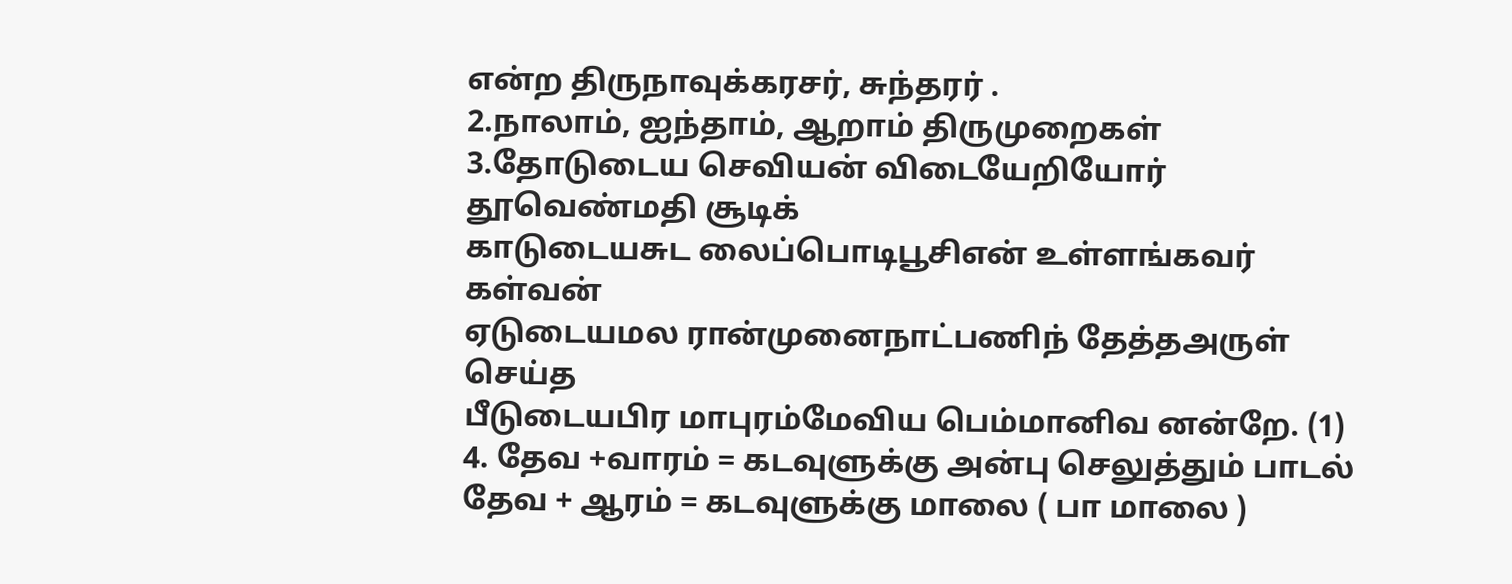என்ற திருநாவுக்கரசர், சுந்தரர் .
2.நாலாம், ஐந்தாம், ஆறாம் திருமுறைகள்
3.தோடுடைய செவியன் விடையேறியோர் தூவெண்மதி சூடிக்
காடுடையசுட லைப்பொடிபூசிஎன் உள்ளங்கவர் கள்வன்
ஏடுடையமல ரான்முனைநாட்பணிந் தேத்தஅருள் செய்த
பீடுடையபிர மாபுரம்மேவிய பெம்மானிவ னன்றே. (1)
4. தேவ +வாரம் = கடவுளுக்கு அன்பு செலுத்தும் பாடல்
தேவ + ஆரம் = கடவுளுக்கு மாலை ( பா மாலை )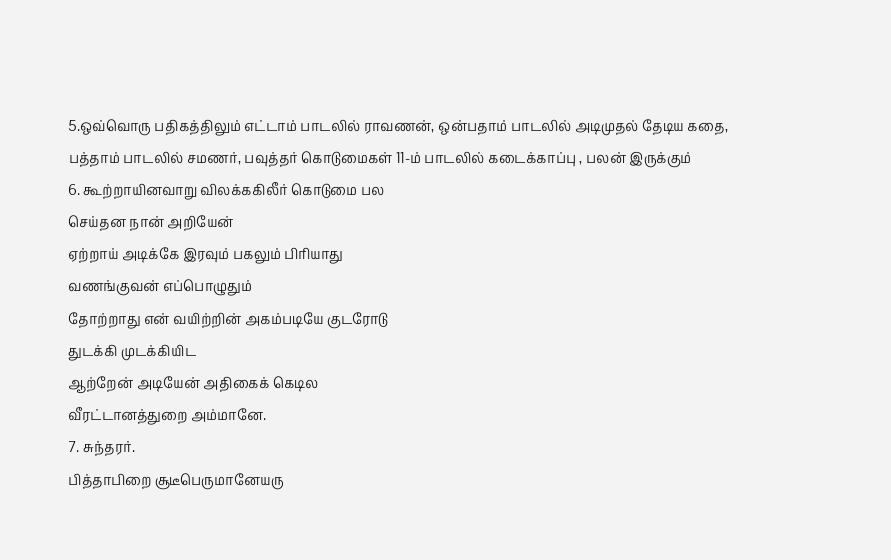5.ஒவ்வொரு பதிகத்திலும் எட்டாம் பாடலில் ராவணன், ஒன்பதாம் பாடலில் அடிமுதல் தேடிய கதை, பத்தாம் பாடலில் சமணர், பவுத்தர் கொடுமைகள் 11-ம் பாடலில் கடைக்காப்பு , பலன் இருக்கும்
6. கூற்றாயினவாறு விலக்ககிலீர் கொடுமை பல
செய்தன நான் அறியேன்
ஏற்றாய் அடிக்கே இரவும் பகலும் பிரியாது
வணங்குவன் எப்பொழுதும்
தோற்றாது என் வயிற்றின் அகம்படியே குடரோடு
துடக்கி முடக்கியிட
ஆற்றேன் அடியேன் அதிகைக் கெடில
வீரட்டானத்துறை அம்மானே.
7. சுந்தரர்.
பித்தாபிறை சூடீபெருமானேயரு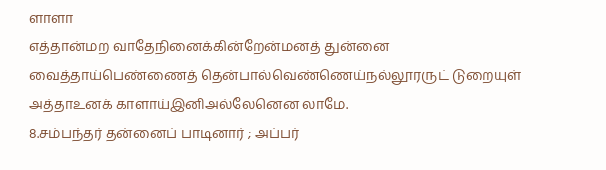ளாளா
எத்தான்மற வாதேநினைக்கின்றேன்மனத் துன்னை
வைத்தாய்பெண்ணைத் தென்பால்வெண்ணெய்நல்லூரருட் டுறையுள்
அத்தாஉனக் காளாய்இனிஅல்லேனென லாமே.
8.சம்பந்தர் தன்னைப் பாடினார் ; அப்பர்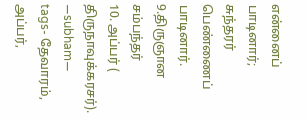என்னைப் பாடினார்; சுந்தரர் பெண்ணைப் பாடினார்.
9.திருஞான சம்பந்தர்
10. அப்பர் ( திருநாவுக்கரசர்).
—subham—
tags- தேவாரம், அப்பர்,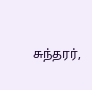சுந்தரர்,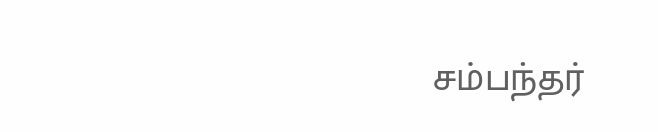சம்பந்தர்